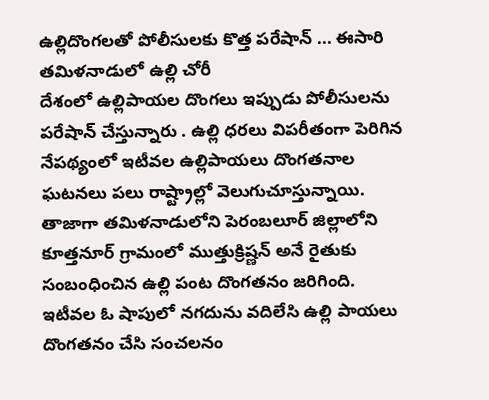ఉల్లిదొంగలతో పోలీసులకు కొత్త పరేషాన్ ... ఈసారి తమిళనాడులో ఉల్లి చోరీ
దేశంలో ఉల్లిపాయల దొంగలు ఇప్పుడు పోలీసులను పరేషాన్ చేస్తున్నారు . ఉల్లి ధరలు విపరీతంగా పెరిగిన నేపథ్యంలో ఇటీవల ఉల్లిపాయలు దొంగతనాల ఘటనలు పలు రాష్ట్రాల్లో వెలుగుచూస్తున్నాయి. తాజాగా తమిళనాడులోని పెరంబలూర్ జిల్లాలోని కూత్తనూర్ గ్రామంలో ముత్తుక్రిష్ణన్ అనే రైతుకు సంబంధించిన ఉల్లి పంట దొంగతనం జరిగింది.
ఇటీవల ఓ షాపులో నగదును వదిలేసి ఉల్లి పాయలు దొంగతనం చేసి సంచలనం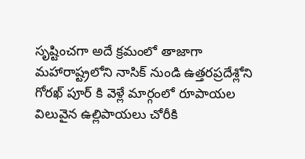సృష్టించగా అదే క్రమంలో తాజాగా మహారాష్ట్రలోని నాసిక్ నుండి ఉత్తరప్రదేశ్లోని గోరఖ్ పూర్ కి వెళ్లే మార్గంలో రూపాయల విలువైన ఉల్లిపాయలు చోరీకి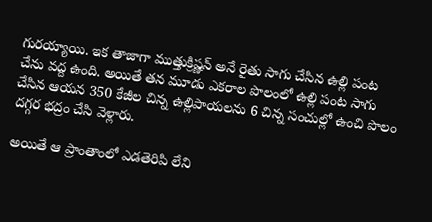గురయ్యాయి. ఇక తాజాగా ముత్తుక్రిష్ణన్ అనే రైతు సాగు చేసిన ఉల్లి పంట చేను వద్ద ఉంది. అయితే తన మూడు ఎకరాల పొలంలో ఉల్లి పంట సాగు చేసిన ఆయన 350 కేజీల చిన్న ఉల్లిపాయలను 6 చిన్న సంచుల్లో ఉంచి పొలం దగ్గర భద్రం చేసి వెళ్లారు.

అయితే ఆ ప్రాంతాంలో ఎడతెరిపి లేని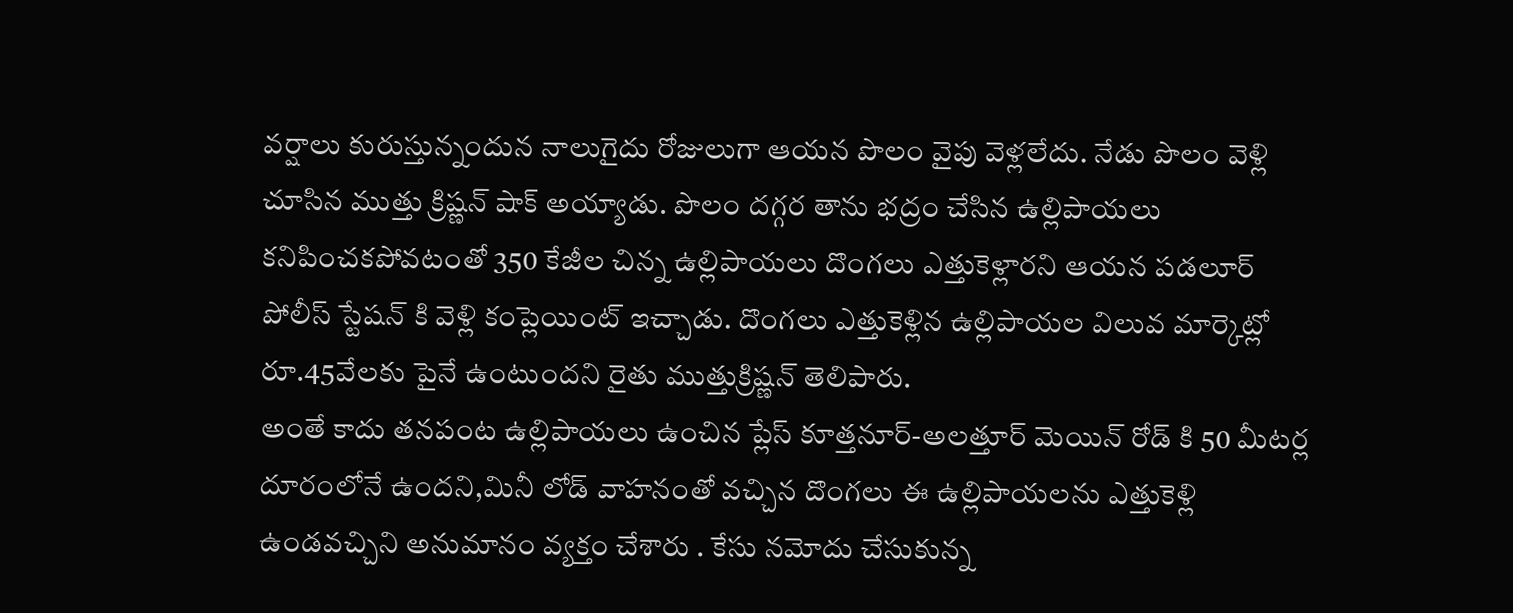వర్షాలు కురుస్తున్నందున నాలుగైదు రోజులుగా ఆయన పొలం వైపు వెళ్లలేదు. నేడు పొలం వెళ్లి చూసిన ముత్తు క్రిష్ణన్ షాక్ అయ్యాడు. పొలం దగ్గర తాను భద్రం చేసిన ఉల్లిపాయలు కనిపించకపోవటంతో 350 కేజీల చిన్న ఉల్లిపాయలు దొంగలు ఎత్తుకెళ్లారని ఆయన పడలూర్ పోలీస్ స్టేషన్ కి వెళ్లి కంప్లెయింట్ ఇచ్చాడు. దొంగలు ఎత్తుకెళ్లిన ఉల్లిపాయల విలువ మార్కెట్లో రూ.45వేలకు పైనే ఉంటుందని రైతు ముత్తుక్రిష్ణన్ తెలిపారు.
అంతే కాదు తనపంట ఉల్లిపాయలు ఉంచిన ప్లేస్ కూత్తనూర్-అలత్తూర్ మెయిన్ రోడ్ కి 50 మీటర్ల దూరంలోనే ఉందని,మినీ లోడ్ వాహనంతో వచ్చిన దొంగలు ఈ ఉల్లిపాయలను ఎత్తుకెళ్లి ఉండవచ్చిని అనుమానం వ్యక్తం చేశారు . కేసు నమోదు చేసుకున్న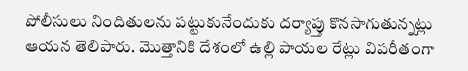పోలీసులు నిందితులను పట్టుకునేందుకు దర్యాప్తు కొనసాగుతున్నట్లు ఆయన తెలిపారు. మొత్తానికి దేశంలో ఉల్లి పాయల రేట్లు విపరీతంగా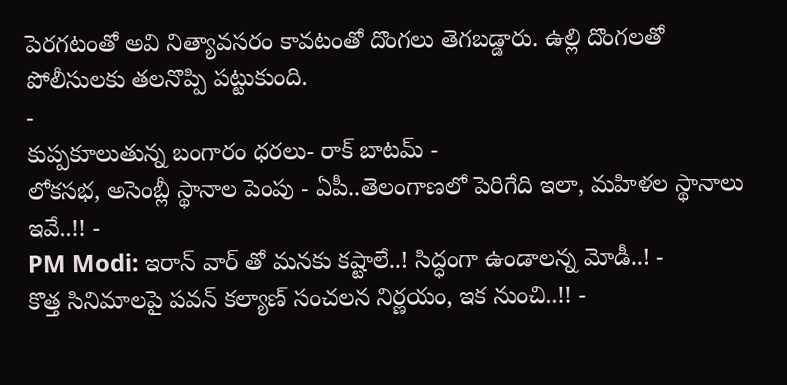పెరగటంతో అవి నిత్యావసరం కావటంతో దొంగలు తెగబడ్డారు. ఉల్లి దొంగలతో పోలీసులకు తలనొప్పి పట్టుకుంది.
-
కుప్పకూలుతున్న బంగారం ధరలు- రాక్ బాటమ్ -
లోకసభ, అసెంబ్లీ స్థానాల పెంపు - ఏపీ..తెలంగాణలో పెరిగేది ఇలా, మహిళల స్థానాలు ఇవే..!! -
PM Modi: ఇరాన్ వార్ తో మనకు కష్టాలే..! సిద్ధంగా ఉండాలన్న మోడీ..! -
కొత్త సినిమాలపై పవన్ కల్యాణ్ సంచలన నిర్ణయం, ఇక నుంచి..!! -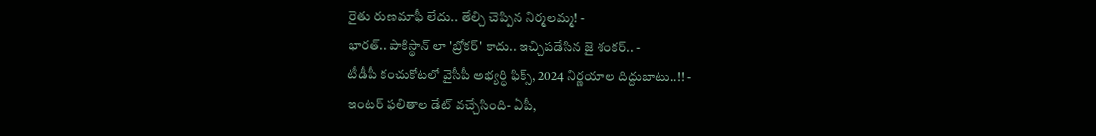రైతు రుణమాఫీ లేదు.. తేల్చి చెప్పిన నిర్మలమ్మ! -
భారత్.. పాకిస్థాన్ లా 'బ్రోకర్' కాదు.. ఇచ్చిపడేసిన జై శంకర్.. -
టీడీపీ కంచుకోటలో వైసీపీ అభ్యర్ధి ఫిక్స్, 2024 నిర్ణయాల దిద్దుబాటు..!! -
ఇంటర్ ఫలితాల డేట్ వచ్చేసింది- ఏపీ,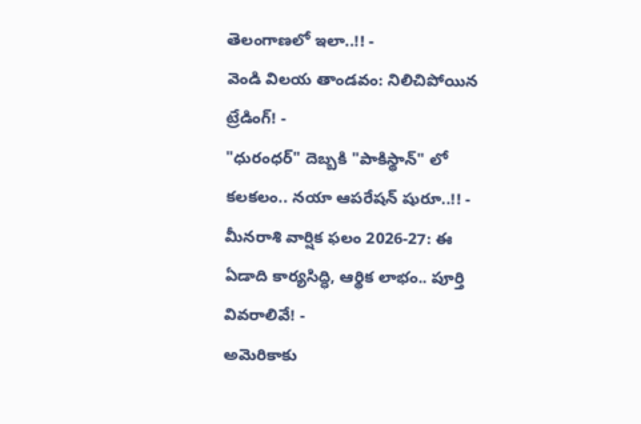తెలంగాణలో ఇలా..!! -
వెండి విలయ తాండవం: నిలిచిపోయిన ట్రేడింగ్! -
"ధురంధర్" దెబ్బకి "పాకిస్థాన్" లో కలకలం.. నయా ఆపరేషన్ షురూ..!! -
మీనరాశి వార్షిక ఫలం 2026-27: ఈ ఏడాది కార్యసిద్ధి, ఆర్థిక లాభం.. పూర్తి వివరాలివే! -
అమెరికాకు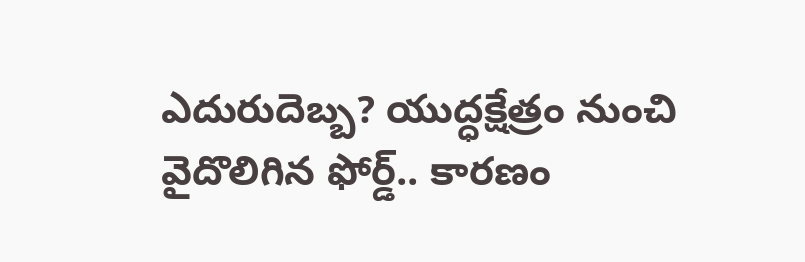ఎదురుదెబ్బ? యుద్ధక్షేత్రం నుంచి వైదొలిగిన ఫోర్డ్.. కారణం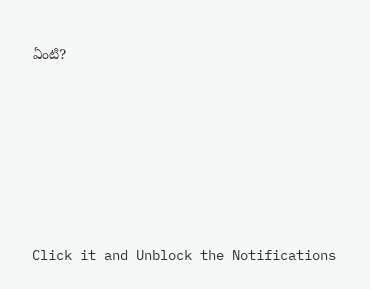ఏంటి?











Click it and Unblock the Notifications